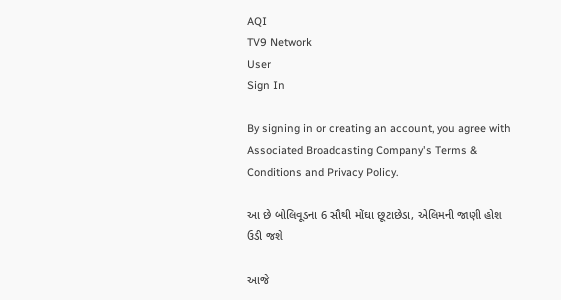AQI
TV9 Network
User
Sign In

By signing in or creating an account, you agree with Associated Broadcasting Company's Terms & Conditions and Privacy Policy.

આ છે બોલિવૂડના 6 સૌથી મોંઘા છૂટાછેડા, એલિમની જાણી હોશ ઉડી જશે

આજે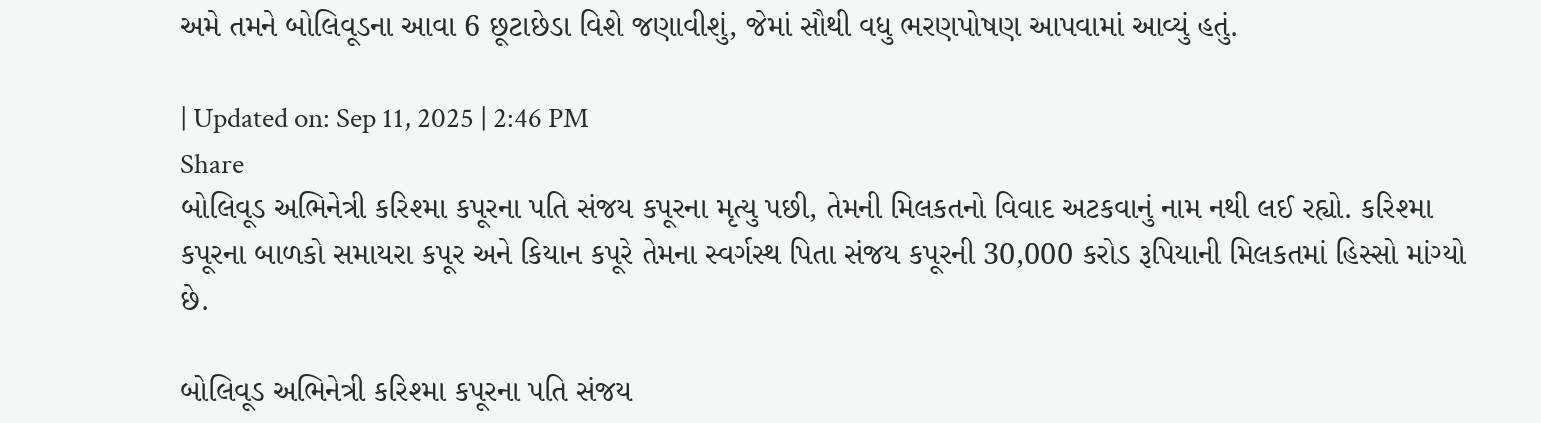અમે તમને બોલિવૂડના આવા 6 છૂટાછેડા વિશે જણાવીશું, જેમાં સૌથી વધુ ભરણપોષણ આપવામાં આવ્યું હતું.

| Updated on: Sep 11, 2025 | 2:46 PM
Share
બોલિવૂડ અભિનેત્રી કરિશ્મા કપૂરના પતિ સંજય કપૂરના મૃત્યુ પછી, તેમની મિલકતનો વિવાદ અટકવાનું નામ નથી લઈ રહ્યો. કરિશ્મા કપૂરના બાળકો સમાયરા કપૂર અને કિયાન કપૂરે તેમના સ્વર્ગસ્થ પિતા સંજય કપૂરની 30,000 કરોડ રૂપિયાની મિલકતમાં હિસ્સો માંગ્યો છે.

બોલિવૂડ અભિનેત્રી કરિશ્મા કપૂરના પતિ સંજય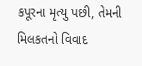કપૂરના મૃત્યુ પછી, તેમની મિલકતનો વિવાદ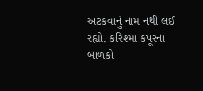અટકવાનું નામ નથી લઈ રહ્યો. કરિશ્મા કપૂરના બાળકો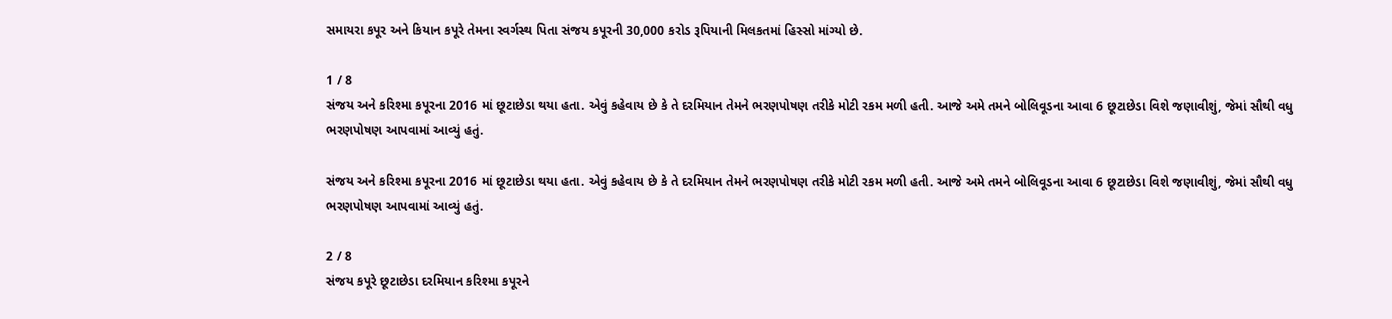સમાયરા કપૂર અને કિયાન કપૂરે તેમના સ્વર્ગસ્થ પિતા સંજય કપૂરની 30,000 કરોડ રૂપિયાની મિલકતમાં હિસ્સો માંગ્યો છે.

1 / 8
સંજય અને કરિશ્મા કપૂરના 2016 માં છૂટાછેડા થયા હતા. એવું કહેવાય છે કે તે દરમિયાન તેમને ભરણપોષણ તરીકે મોટી રકમ મળી હતી. આજે અમે તમને બોલિવૂડના આવા 6 છૂટાછેડા વિશે જણાવીશું, જેમાં સૌથી વધુ ભરણપોષણ આપવામાં આવ્યું હતું.

સંજય અને કરિશ્મા કપૂરના 2016 માં છૂટાછેડા થયા હતા. એવું કહેવાય છે કે તે દરમિયાન તેમને ભરણપોષણ તરીકે મોટી રકમ મળી હતી. આજે અમે તમને બોલિવૂડના આવા 6 છૂટાછેડા વિશે જણાવીશું, જેમાં સૌથી વધુ ભરણપોષણ આપવામાં આવ્યું હતું.

2 / 8
સંજય કપૂરે છૂટાછેડા દરમિયાન કરિશ્મા કપૂરને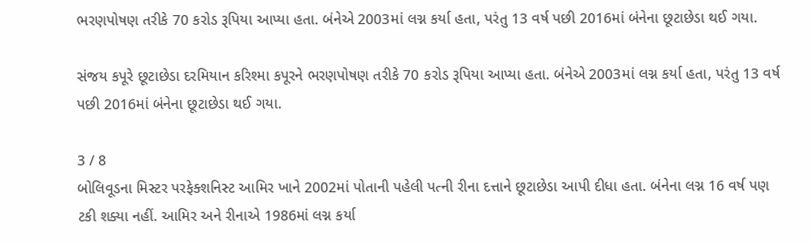ભરણપોષણ તરીકે 70 કરોડ રૂપિયા આપ્યા હતા. બંનેએ 2003માં લગ્ન કર્યા હતા, પરંતુ 13 વર્ષ પછી 2016માં બંનેના છૂટાછેડા થઈ ગયા.

સંજય કપૂરે છૂટાછેડા દરમિયાન કરિશ્મા કપૂરને ભરણપોષણ તરીકે 70 કરોડ રૂપિયા આપ્યા હતા. બંનેએ 2003માં લગ્ન કર્યા હતા, પરંતુ 13 વર્ષ પછી 2016માં બંનેના છૂટાછેડા થઈ ગયા.

3 / 8
બોલિવૂડના મિસ્ટર પરફેક્શનિસ્ટ આમિર ખાને 2002માં પોતાની પહેલી પત્ની રીના દત્તાને છૂટાછેડા આપી દીધા હતા. બંનેના લગ્ન 16 વર્ષ પણ ટકી શક્યા નહીં. આમિર અને રીનાએ 1986માં લગ્ન કર્યા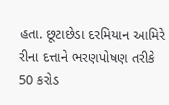હતા. છૂટાછેડા દરમિયાન આમિરે રીના દત્તાને ભરણપોષણ તરીકે 50 કરોડ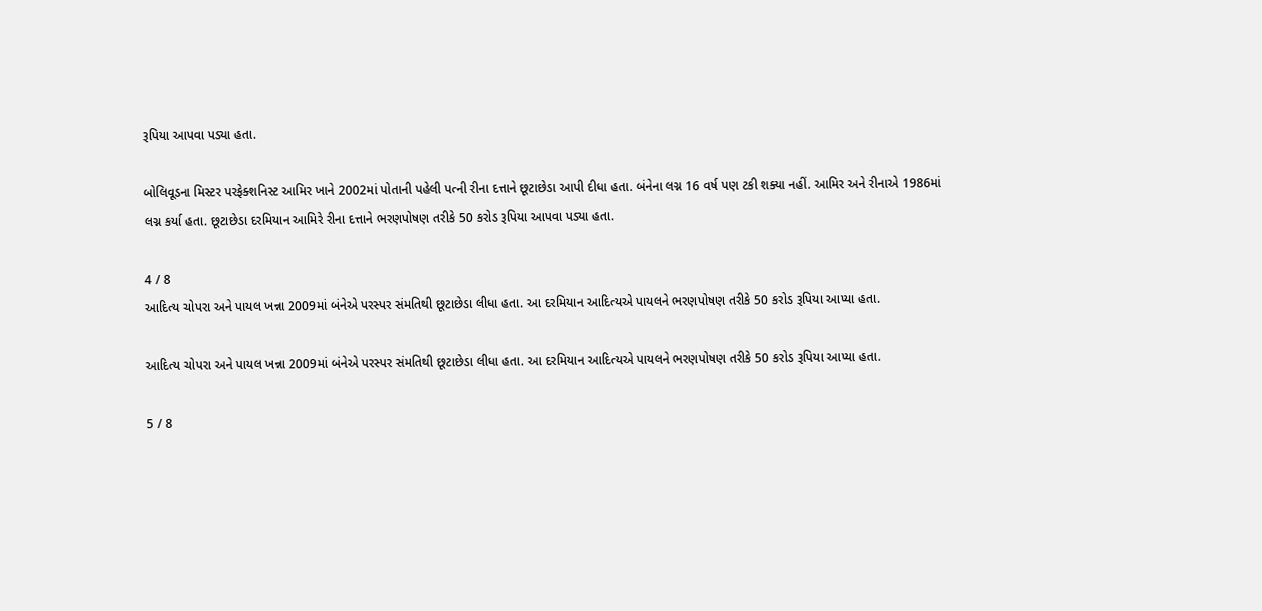રૂપિયા આપવા પડ્યા હતા.

બોલિવૂડના મિસ્ટર પરફેક્શનિસ્ટ આમિર ખાને 2002માં પોતાની પહેલી પત્ની રીના દત્તાને છૂટાછેડા આપી દીધા હતા. બંનેના લગ્ન 16 વર્ષ પણ ટકી શક્યા નહીં. આમિર અને રીનાએ 1986માં લગ્ન કર્યા હતા. છૂટાછેડા દરમિયાન આમિરે રીના દત્તાને ભરણપોષણ તરીકે 50 કરોડ રૂપિયા આપવા પડ્યા હતા.

4 / 8
આદિત્ય ચોપરા અને પાયલ ખન્ના 2009માં બંનેએ પરસ્પર સંમતિથી છૂટાછેડા લીધા હતા. આ દરમિયાન આદિત્યએ પાયલને ભરણપોષણ તરીકે 50 કરોડ રૂપિયા આપ્યા હતા.

આદિત્ય ચોપરા અને પાયલ ખન્ના 2009માં બંનેએ પરસ્પર સંમતિથી છૂટાછેડા લીધા હતા. આ દરમિયાન આદિત્યએ પાયલને ભરણપોષણ તરીકે 50 કરોડ રૂપિયા આપ્યા હતા.

5 / 8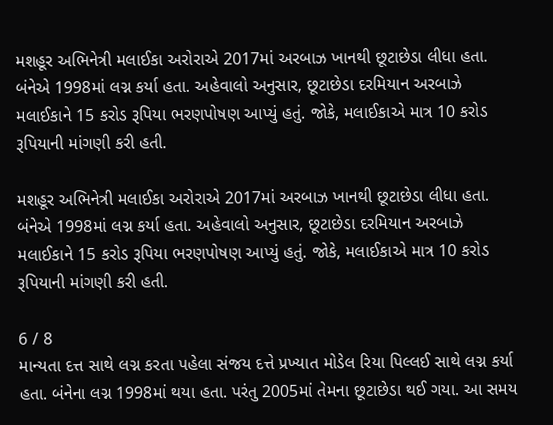મશહૂર અભિનેત્રી મલાઈકા અરોરાએ 2017માં અરબાઝ ખાનથી છૂટાછેડા લીધા હતા. બંનેએ 1998માં લગ્ન કર્યા હતા. અહેવાલો અનુસાર, છૂટાછેડા દરમિયાન અરબાઝે મલાઈકાને 15 કરોડ રૂપિયા ભરણપોષણ આપ્યું હતું. જોકે, મલાઈકાએ માત્ર 10 કરોડ રૂપિયાની માંગણી કરી હતી.

મશહૂર અભિનેત્રી મલાઈકા અરોરાએ 2017માં અરબાઝ ખાનથી છૂટાછેડા લીધા હતા. બંનેએ 1998માં લગ્ન કર્યા હતા. અહેવાલો અનુસાર, છૂટાછેડા દરમિયાન અરબાઝે મલાઈકાને 15 કરોડ રૂપિયા ભરણપોષણ આપ્યું હતું. જોકે, મલાઈકાએ માત્ર 10 કરોડ રૂપિયાની માંગણી કરી હતી.

6 / 8
માન્યતા દત્ત સાથે લગ્ન કરતા પહેલા સંજય દત્તે પ્રખ્યાત મોડેલ રિયા પિલ્લઈ સાથે લગ્ન કર્યા હતા. બંનેના લગ્ન 1998માં થયા હતા. પરંતુ 2005માં તેમના છૂટાછેડા થઈ ગયા. આ સમય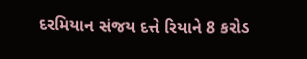દરમિયાન સંજય દત્તે રિયાને 8 કરોડ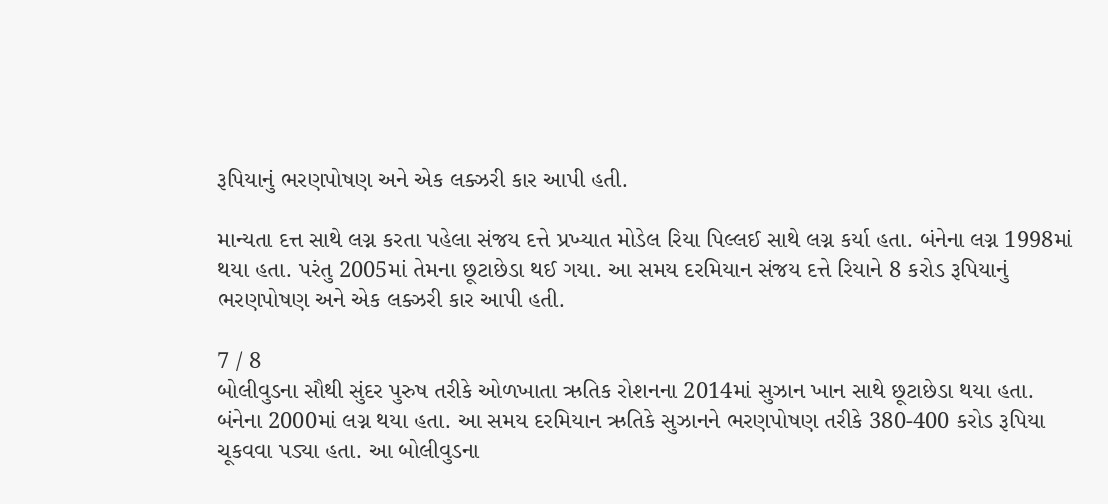રૂપિયાનું ભરણપોષણ અને એક લક્ઝરી કાર આપી હતી.

માન્યતા દત્ત સાથે લગ્ન કરતા પહેલા સંજય દત્તે પ્રખ્યાત મોડેલ રિયા પિલ્લઈ સાથે લગ્ન કર્યા હતા. બંનેના લગ્ન 1998માં થયા હતા. પરંતુ 2005માં તેમના છૂટાછેડા થઈ ગયા. આ સમય દરમિયાન સંજય દત્તે રિયાને 8 કરોડ રૂપિયાનું ભરણપોષણ અને એક લક્ઝરી કાર આપી હતી.

7 / 8
બોલીવુડના સૌથી સુંદર પુરુષ તરીકે ઓળખાતા ઋતિક રોશનના 2014માં સુઝાન ખાન સાથે છૂટાછેડા થયા હતા. બંનેના 2000માં લગ્ન થયા હતા. આ સમય દરમિયાન ઋતિકે સુઝાનને ભરણપોષણ તરીકે 380-400 કરોડ રૂપિયા ચૂકવવા પડ્યા હતા. આ બોલીવુડના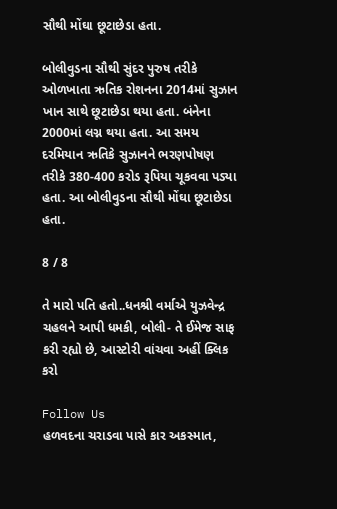સૌથી મોંઘા છૂટાછેડા હતા.

બોલીવુડના સૌથી સુંદર પુરુષ તરીકે ઓળખાતા ઋતિક રોશનના 2014માં સુઝાન ખાન સાથે છૂટાછેડા થયા હતા. બંનેના 2000માં લગ્ન થયા હતા. આ સમય દરમિયાન ઋતિકે સુઝાનને ભરણપોષણ તરીકે 380-400 કરોડ રૂપિયા ચૂકવવા પડ્યા હતા. આ બોલીવુડના સૌથી મોંઘા છૂટાછેડા હતા.

8 / 8

તે મારો પતિ હતો..ધનશ્રી વર્માએ યુઝવેન્દ્ર ચહલને આપી ધમકી, બોલી- તે ઈમેજ સાફ કરી રહ્યો છે, આસ્ટોરી વાંચવા અહીં ક્લિક કરો

Follow Us
હળવદના ચરાડવા પાસે કાર અકસ્માત,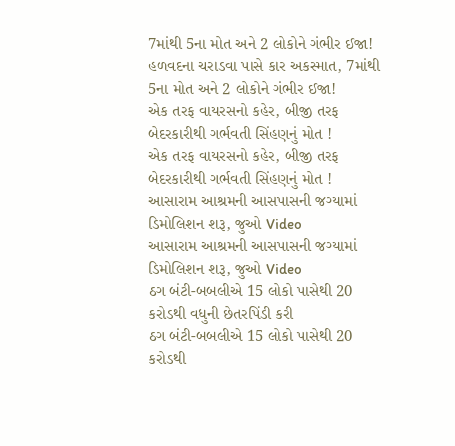7માંથી 5ના મોત અને 2 લોકોને ગંભીર ઈજા!
હળવદના ચરાડવા પાસે કાર અકસ્માત, 7માંથી 5ના મોત અને 2 લોકોને ગંભીર ઈજા!
એક તરફ વાયરસનો કહેર, બીજી તરફ બેદરકારીથી ગર્ભવતી સિંહણનું મોત !
એક તરફ વાયરસનો કહેર, બીજી તરફ બેદરકારીથી ગર્ભવતી સિંહણનું મોત !
આસારામ આશ્રમની આસપાસની જગ્યામાં ડિમોલિશન શરૂ, જુઓ Video
આસારામ આશ્રમની આસપાસની જગ્યામાં ડિમોલિશન શરૂ, જુઓ Video
ઠગ બંટી-બબલીએ 15 લોકો પાસેથી 20 કરોડથી વધુની છેતરપિંડી કરી
ઠગ બંટી-બબલીએ 15 લોકો પાસેથી 20 કરોડથી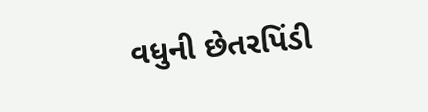વધુની છેતરપિંડી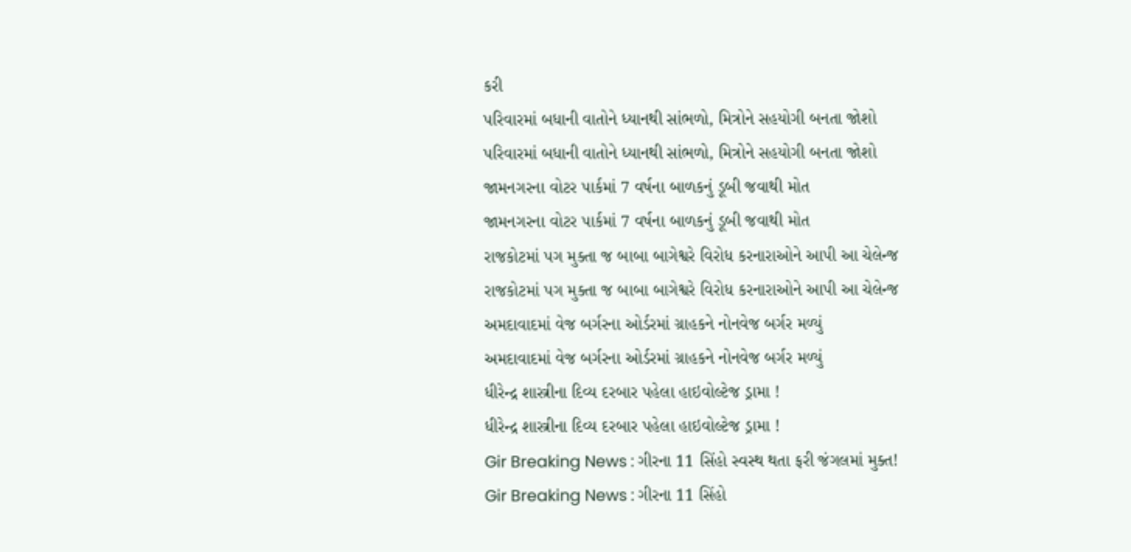કરી
પરિવારમાં બધાની વાતોને ધ્યાનથી સાંભળો, મિત્રોને સહયોગી બનતા જોશો
પરિવારમાં બધાની વાતોને ધ્યાનથી સાંભળો, મિત્રોને સહયોગી બનતા જોશો
જામનગરના વોટર પાર્કમાં 7 વર્ષના બાળકનું ડૂબી જવાથી મોત
જામનગરના વોટર પાર્કમાં 7 વર્ષના બાળકનું ડૂબી જવાથી મોત
રાજકોટમાં પગ મુક્તા જ બાબા બાગેશ્વરે વિરોધ કરનારાઓને આપી આ ચેલેન્જ
રાજકોટમાં પગ મુક્તા જ બાબા બાગેશ્વરે વિરોધ કરનારાઓને આપી આ ચેલેન્જ
અમદાવાદમાં વેજ બર્ગરના ઓર્ડરમાં ગ્રાહકને નોનવેજ બર્ગર મળ્યું
અમદાવાદમાં વેજ બર્ગરના ઓર્ડરમાં ગ્રાહકને નોનવેજ બર્ગર મળ્યું
ધીરેન્દ્ર શાસ્ત્રીના દિવ્ય દરબાર પહેલા હાઇવોલ્ટેજ ડ્રામા !
ધીરેન્દ્ર શાસ્ત્રીના દિવ્ય દરબાર પહેલા હાઇવોલ્ટેજ ડ્રામા !
Gir Breaking News : ગીરના 11 સિંહો સ્વસ્થ થતા ફરી જંગલમાં મુક્ત!
Gir Breaking News : ગીરના 11 સિંહો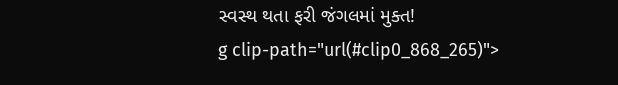સ્વસ્થ થતા ફરી જંગલમાં મુક્ત!
g clip-path="url(#clip0_868_265)">